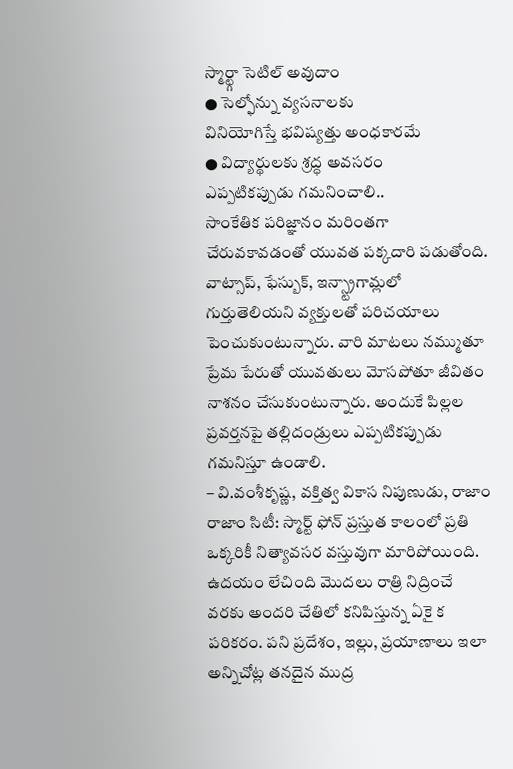స్మార్ట్గా సెటిల్ అవుదాం
● సెల్ఫోన్ను వ్యసనాలకు
వినియోగిస్తే భవిష్యత్తు అంధకారమే
● విద్యార్థులకు శ్రద్ధ అవసరం
ఎప్పటికప్పుడు గమనించాలి..
సాంకేతిక పరిజ్ఞానం మరింతగా చేరువకావడంతో యువత పక్కదారి పడుతోంది. వాట్సాప్, ఫేస్బుక్, ఇన్స్ట్రాగామ్లలో గుర్తుతెలియని వ్యక్తులతో పరిచయాలు పెంచుకుంటున్నారు. వారి మాటలు నమ్ముతూ ప్రేమ పేరుతో యువతులు మోసపోతూ జీవితం నాశనం చేసుకుంటున్నారు. అందుకే పిల్లల ప్రవర్తనపై తల్లిదండ్రులు ఎప్పటికప్పుడు గమనిస్తూ ఉండాలి.
– వి.వంశీకృష్ణ, వక్తిత్వ వికాస నిపుణుడు, రాజాం
రాజాం సిటీ: స్మార్ట్ ఫోన్ ప్రస్తుత కాలంలో ప్రతి ఒక్కరికీ నిత్యావసర వస్తువుగా మారిపోయింది. ఉదయం లేచింది మొదలు రాత్రి నిద్రించే వరకు అందరి చేతిలో కనిపిస్తున్న ఏకై క పరికరం. పని ప్రదేశం, ఇల్లు, ప్రయాణాలు ఇలా అన్నిచోట్ల తనదైన ముద్ర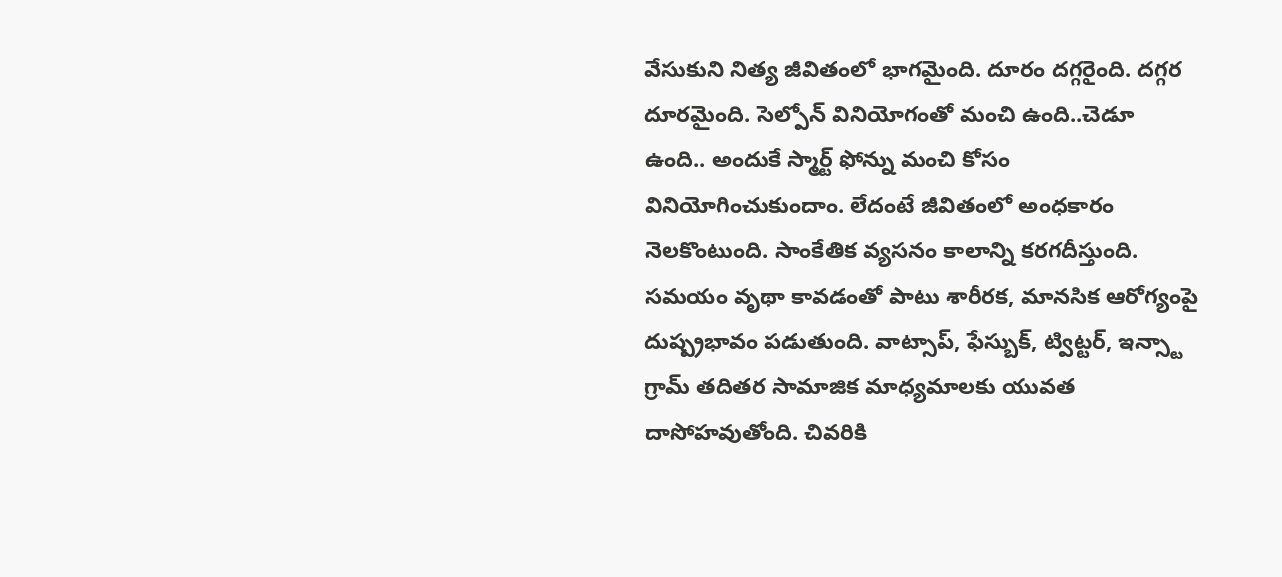వేసుకుని నిత్య జీవితంలో భాగమైంది. దూరం దగ్గరైంది. దగ్గర దూరమైంది. సెల్పోన్ వినియోగంతో మంచి ఉంది..చెడూ ఉంది.. అందుకే స్మార్ట్ ఫోన్ను మంచి కోసం వినియోగించుకుందాం. లేదంటే జీవితంలో అంధకారం నెలకొంటుంది. సాంకేతిక వ్యసనం కాలాన్ని కరగదీస్తుంది. సమయం వృథా కావడంతో పాటు శారీరక, మానసిక ఆరోగ్యంపై దుష్ప్రభావం పడుతుంది. వాట్సాప్, ఫేస్బుక్, ట్విట్టర్, ఇన్స్టా గ్రామ్ తదితర సామాజిక మాధ్యమాలకు యువత దాసోహవుతోంది. చివరికి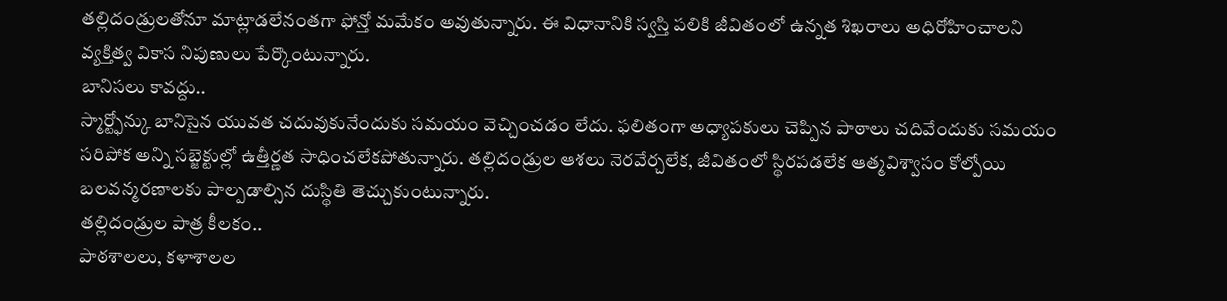తల్లిదండ్రులతోనూ మాట్లాడలేనంతగా ఫోన్తో మమేకం అవుతున్నారు. ఈ విధానానికి స్వస్తి పలికి జీవితంలో ఉన్నత శిఖరాలు అధిరోహించాలని వ్యక్తిత్వ వికాస నిపుణులు పేర్కొంటున్నారు.
బానిసలు కావద్దు..
స్మార్ట్ఫోన్కు బానిసైన యువత చదువుకునేందుకు సమయం వెచ్చించడం లేదు. ఫలితంగా అధ్యాపకులు చెప్పిన పాఠాలు చదివేందుకు సమయం సరిపోక అన్ని సబ్జెక్టుల్లో ఉత్తీర్ణత సాధించలేకపోతున్నారు. తల్లిదండ్రుల ఆశలు నెరవేర్చలేక, జీవితంలో స్థిరపడలేక ఆత్మవిశ్వాసం కోల్పోయి బలవన్మరణాలకు పాల్పడాల్సిన దుస్థితి తెచ్చుకుంటున్నారు.
తల్లిదండ్రుల పాత్ర కీలకం..
పాఠశాలలు, కళాశాలల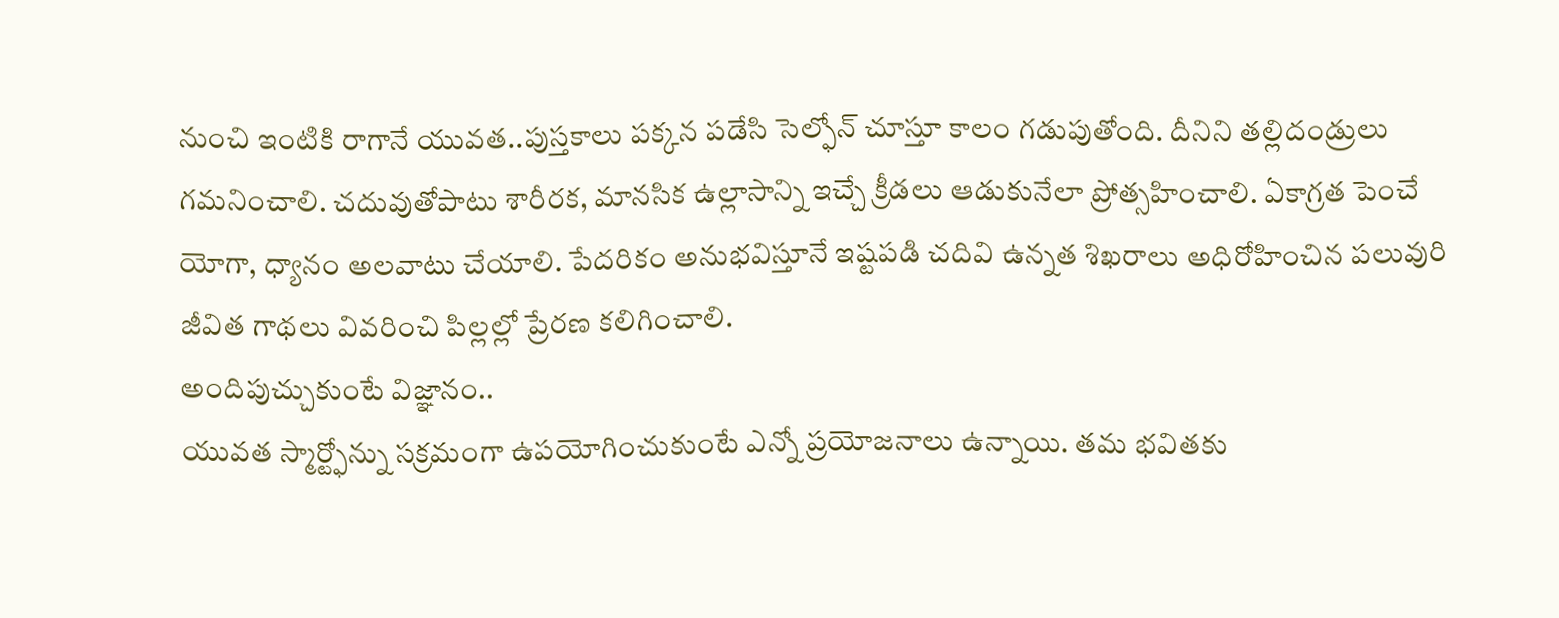నుంచి ఇంటికి రాగానే యువత..పుస్తకాలు పక్కన పడేసి సెల్ఫోన్ చూస్తూ కాలం గడుపుతోంది. దీనిని తల్లిదండ్రులు గమనించాలి. చదువుతోపాటు శారీరక, మానసిక ఉల్లాసాన్ని ఇచ్చే క్రీడలు ఆడుకునేలా ప్రోత్సహించాలి. ఏకాగ్రత పెంచే యోగా, ధ్యానం అలవాటు చేయాలి. పేదరికం అనుభవిస్తూనే ఇష్టపడి చదివి ఉన్నత శిఖరాలు అధిరోహించిన పలువురి జీవిత గాథలు వివరించి పిల్లల్లో ప్రేరణ కలిగించాలి.
అందిపుచ్చుకుంటే విజ్ఞానం..
యువత స్మార్ట్ఫోన్ను సక్రమంగా ఉపయోగించుకుంటే ఎన్నో ప్రయోజనాలు ఉన్నాయి. తమ భవితకు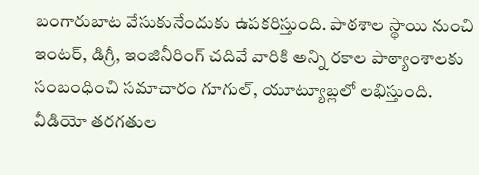బంగారుబాట వేసుకునేందుకు ఉపకరిస్తుంది. పాఠశాల స్థాయి నుంచి ఇంటర్, డిగ్రీ, ఇంజినీరింగ్ చదివే వారికి అన్ని రకాల పాఠ్యాంశాలకు సంబంధించి సమాచారం గూగుల్, యూట్యూబ్లలో లభిస్తుంది. వీడియో తరగతుల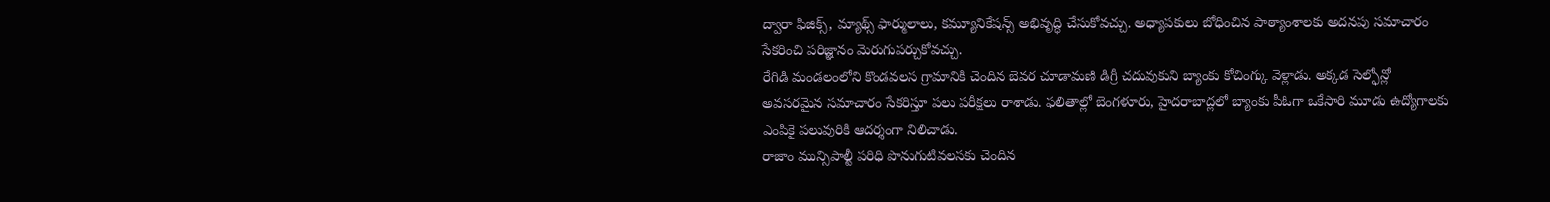ద్వారా ఫిజిక్స్, మ్యాథ్స్ ఫార్ములాలు, కమ్యూనికేషన్స్ అభివృద్ధి చేసుకోవచ్చు. అధ్యాపకులు బోధించిన పాఠ్యాంశాలకు అదనపు సమాచారం సేకరించి పరిజ్ఞానం మెరుగుపర్చుకోవచ్చు.
రేగిడి మండలంలోని కొండవలస గ్రామానికి చెందిన బెవర చూడామణి డిగ్రీ చదువుకుని బ్యాంకు కోచింగ్కు వెళ్లాడు. అక్కడ సెల్ఫోన్లో అవసరమైన సమాచారం సేకరిస్తూ పలు పరీక్షలు రాశాడు. ఫలితాల్లో బెంగళూరు, హైదరాబాద్లలో బ్యాంకు పీఓగా ఒకేసారి మూడు ఉద్యోగాలకు ఎంపికై పలువురికి ఆదర్శంగా నిలిచాడు.
రాజాం మున్సిపాల్టీ పరిధి పొనుగుటివలసకు చెందిన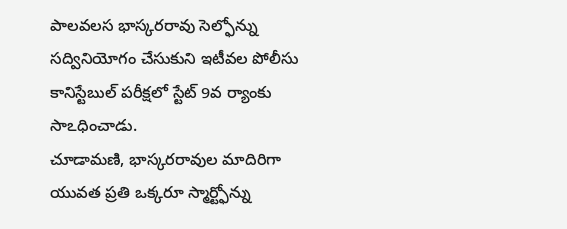పాలవలస భాస్కరరావు సెల్ఫోన్ను సద్వినియోగం చేసుకుని ఇటీవల పోలీసు కానిస్టేబుల్ పరీక్షలో స్టేట్ 9వ ర్యాంకు సాఽధించాడు.
చూడామణి, భాస్కరరావుల మాదిరిగా యువత ప్రతి ఒక్కరూ స్మార్ట్ఫోన్ను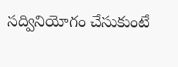సద్వినియోగం చేసుకుంటే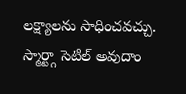లక్ష్యాలను సాధించవచ్చు.
స్మార్ట్గా సెటిల్ అవుదాం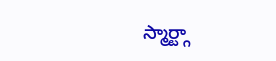స్మార్ట్గా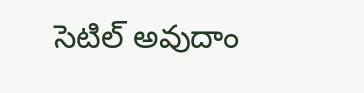సెటిల్ అవుదాం